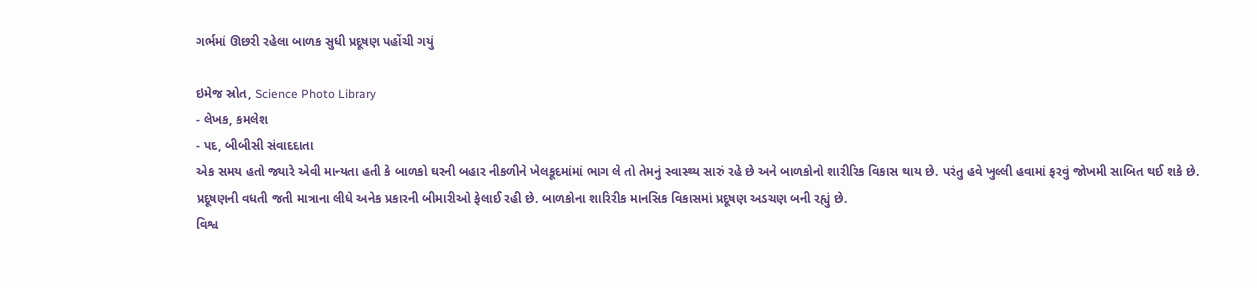ગર્ભમાં ઊછરી રહેલા બાળક સુધી પ્રદૂષણ પહોંચી ગયું

ઇમેજ સ્રોત, Science Photo Library
- લેખક, કમલેશ
- પદ, બીબીસી સંવાદદાતા
એક સમય હતો જ્યારે એવી માન્યતા હતી કે બાળકો ઘરની બહાર નીકળીને ખેલકૂદમાંમાં ભાગ લે તો તેમનું સ્વાસ્થ્ય સારું રહે છે અને બાળકોનો શારીરિક વિકાસ થાય છે. પરંતુ હવે ખુલ્લી હવામાં ફરવું જોખમી સાબિત થઈ શકે છે.
પ્રદૂષણની વધતી જતી માત્રાના લીધે અનેક પ્રકારની બીમારીઓ ફેલાઈ રહી છે. બાળકોના શારિરીક માનસિક વિકાસમાં પ્રદૂષણ અડચણ બની રહ્યું છે.
વિશ્વ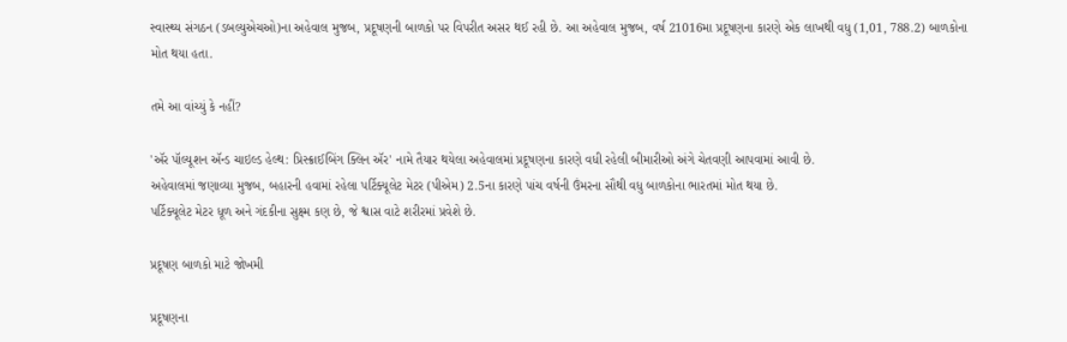સ્વાસ્થ્ય સંગઠન (ડબલ્યુએચઓ)ના અહેવાલ મુજબ, પ્રદૂષણની બાળકો પર વિપરીત અસર થઈ રહી છે. આ અહેવાલ મુજબ, વર્ષ 21016મા પ્રદૂષણના કારણે એક લાખથી વધુ (1,01, 788.2) બાળકોના મોત થયા હતા.

તમે આ વાંચ્યું કે નહીં?

'ઍર પૉલ્યૂશન ઍન્ડ ચાઇલ્ડ હેલ્થ: પ્રિસ્ક્રાઈબિંગ ક્લિન ઍર' નામે તૈયાર થયેલા અહેવાલમાં પ્રદૂષણના કારણે વધી રહેલી બીમારીઓ અંગે ચેતવણી આપવામાં આવી છે.
અહેવાલમાં જણાવ્યા મુજબ, બહારની હવામાં રહેલા પર્ટિક્યૂલેટ મેટર (પીએમ) 2.5ના કારણે પાંચ વર્ષની ઉંમરના સૌથી વધુ બાળકોના ભારતમાં મોત થયા છે.
પર્ટિક્યૂલેટ મેટર ધૂળ અને ગંદકીના સુક્ષ્મ કણ છે, જે શ્વાસ વાટે શરીરમાં પ્રવેશે છે.

પ્રદૂષણ બાળકો માટે જોખમી

પ્રદૂષણના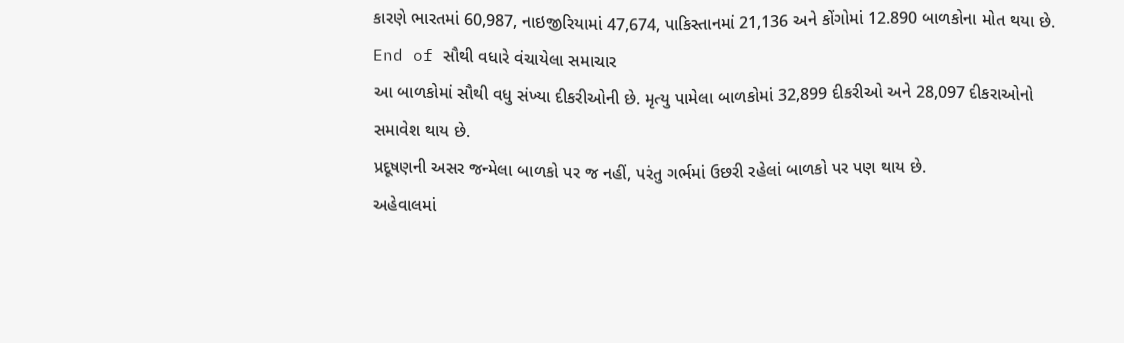કારણે ભારતમાં 60,987, નાઇજીરિયામાં 47,674, પાકિસ્તાનમાં 21,136 અને કોંગોમાં 12.890 બાળકોના મોત થયા છે.
End of સૌથી વધારે વંચાયેલા સમાચાર
આ બાળકોમાં સૌથી વધુ સંખ્યા દીકરીઓની છે. મૃત્યુ પામેલા બાળકોમાં 32,899 દીકરીઓ અને 28,097 દીકરાઓનો સમાવેશ થાય છે.
પ્રદૂષણની અસર જન્મેલા બાળકો પર જ નહીં, પરંતુ ગર્ભમાં ઉછરી રહેલાં બાળકો પર પણ થાય છે.
અહેવાલમાં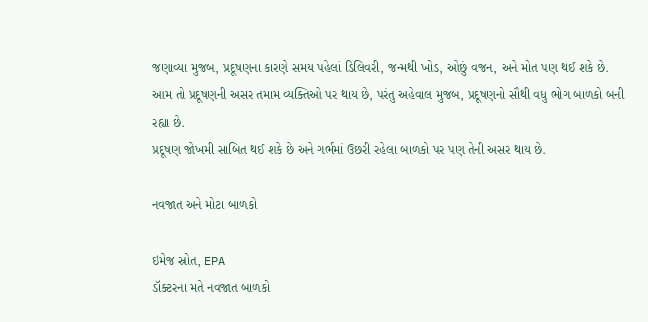જણાવ્યા મુજબ, પ્રદૂષણના કારણે સમય પહેલાં ડિલિવરી, જન્મથી ખોડ, ઓછું વજન, અને મોત પણ થઈ શકે છે.
આમ તો પ્રદૂષણની અસર તમામ વ્યક્તિઓ પર થાય છે, પરંતુ અહેવાલ મુજબ, પ્રદૂષણનો સૌથી વધુ ભોગ બાળકો બની રહ્યા છે.
પ્રદૂષણ જોખમી સાબિત થઈ શકે છે અને ગર્ભમાં ઉછરી રહેલા બાળકો પર પણ તેની અસર થાય છે.

નવજાત અને મોટા બાળકો

ઇમેજ સ્રોત, EPA
ડૉક્ટરના મતે નવજાત બાળકો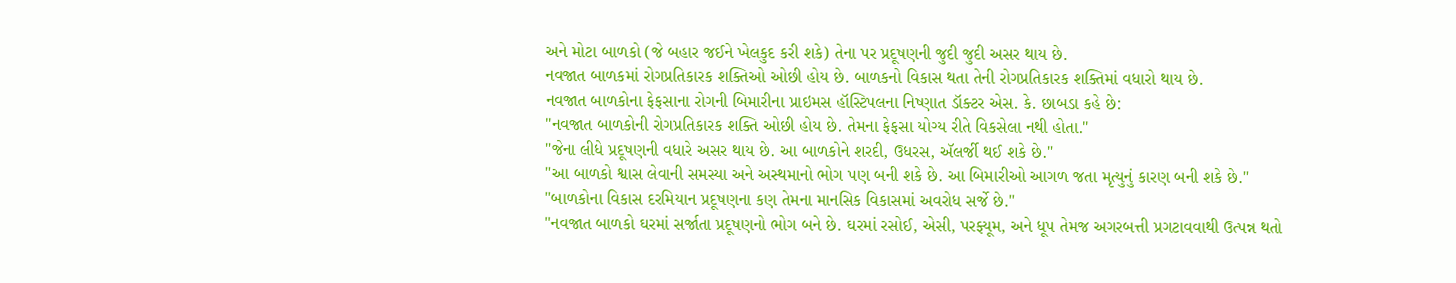અને મોટા બાળકો (જે બહાર જઈને ખેલકુદ કરી શકે) તેના પર પ્રદૂષણની જુદી જુદી અસર થાય છે.
નવજાત બાળકમાં રોગપ્રતિકારક શક્તિઓ ઓછી હોય છે. બાળકનો વિકાસ થતા તેની રોગપ્રતિકારક શક્તિમાં વધારો થાય છે.
નવજાત બાળકોના ફેફસાના રોગની બિમારીના પ્રાઇમસ હૉસ્ટિપલના નિષ્ણાત ડૉક્ટર એસ. કે. છાબડા કહે છે:
"નવજાત બાળકોની રોગપ્રતિકારક શક્તિ ઓછી હોય છે. તેમના ફેફસા યોગ્ય રીતે વિકસેલા નથી હોતા."
"જેના લીધે પ્રદૂષણની વધારે અસર થાય છે. આ બાળકોને શરદી, ઉધરસ, ઍલર્જી થઈ શકે છે."
"આ બાળકો શ્વાસ લેવાની સમસ્યા અને અસ્થમાનો ભોગ પણ બની શકે છે. આ બિમારીઓ આગળ જતા મૃત્યુનું કારણ બની શકે છે."
"બાળકોના વિકાસ દરમિયાન પ્રદૂષણના કણ તેમના માનસિક વિકાસમાં અવરોધ સર્જે છે."
"નવજાત બાળકો ઘરમાં સર્જાતા પ્રદૂષણનો ભોગ બને છે. ઘરમાં રસોઈ, એસી, પરફ્યૂમ, અને ધૂપ તેમજ અગરબત્તી પ્રગટાવવાથી ઉત્પન્ન થતો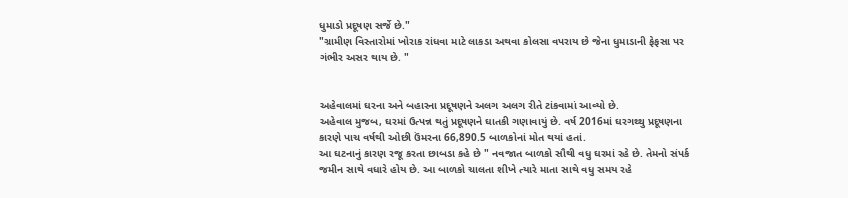ધુમાડો પ્રદૂષણ સર્જે છે."
"ગ્રામીણ વિસ્તારોમાં ખોરાક રાંધવા માટે લાકડા અથવા કોલસા વપરાય છે જેના ધુમાડાની ફેફસા પર ગંભીર અસર થાય છે. "


અહેવાલમાં ઘરના અને બહારના પ્રદૂષણને અલગ અલગ રીતે ટાંકવામાં આવ્યો છે.
અહેવાલ મુજબ, ઘરમાં ઉત્પન્ન થતું પ્રદૂષણને ઘાતકી ગણાવાયું છે. વર્ષ 2016માં ઘરગથ્થુ પ્રદૂષણના કારણે પાચ વર્ષથી ઓછી ઉંમરના 66,890.5 બાળકોનાં મોત થયાં હતાં.
આ ઘટનાનું કારણ રજૂ કરતા છાબડા કહે છે " નવજાત બાળકો સૌથી વધુ ઘરમાં રહે છે. તેમનો સંપર્ક જમીન સાથે વધારે હોય છે. આ બાળકો ચાલતા શીખે ત્યારે માતા સાથે વધુ સમય રહે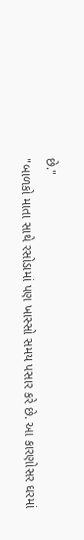છે."
"બાળકો માતા સાથે રસોડામાં પણ ખાસ્સો સમય પસાર કરે છે. આ કારણોસર ઘરમાં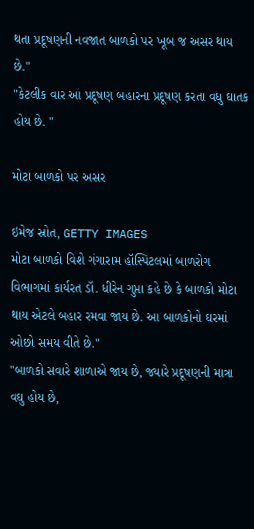થતા પ્રદૂષણની નવજાત બાળકો પર ખૂબ જ અસર થાય છે."
"કેટલીક વાર આ પ્રદૂષણ બહારના પ્રદૂષણ કરતા વધુ ઘાતક હોય છે. "

મોટા બાળકો પર અસર

ઇમેજ સ્રોત, GETTY IMAGES
મોટા બાળકો વિશે ગંગારામ હૉસ્પિટલમાં બાળરોગ વિભાગમાં કાર્યરત ડૉ. ધીરેન ગુપ્તા કહે છે કે બાળકો મોટા થાય એટલે બહાર રમવા જાય છે. આ બાળકોનો ઘરમાં ઓછો સમય વીતે છે."
"બાળકો સવારે શાળાએ જાય છે, જ્યારે પ્રદૂષણની માત્રા વઘુ હોય છે,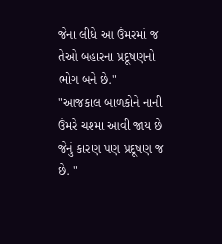જેના લીધે આ ઉંમરમાં જ તેઓ બહારના પ્રદૂષણનો ભોગ બને છે."
"આજકાલ બાળકોને નાની ઉંમરે ચશ્મા આવી જાય છે જેનું કારણ પણ પ્રદૂષણ જ છે. "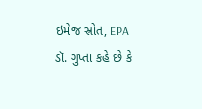ઇમેજ સ્રોત, EPA
ડૉ. ગુપ્તા કહે છે કે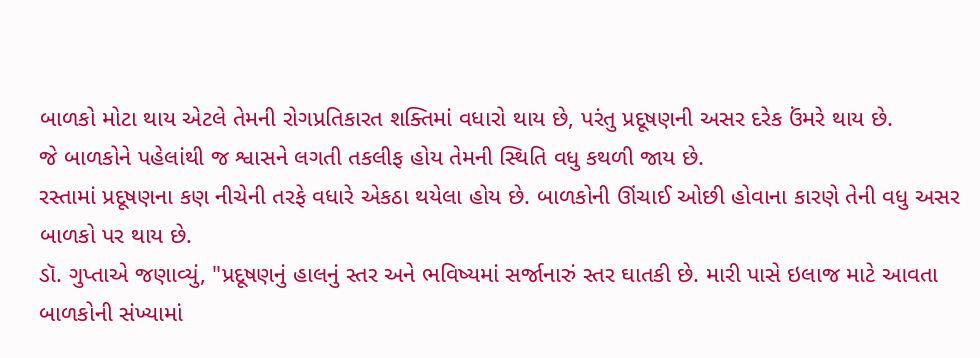બાળકો મોટા થાય એટલે તેમની રોગપ્રતિકારત શક્તિમાં વધારો થાય છે, પરંતુ પ્રદૂષણની અસર દરેક ઉંમરે થાય છે.
જે બાળકોને પહેલાંથી જ શ્વાસને લગતી તકલીફ હોય તેમની સ્થિતિ વધુ કથળી જાય છે.
રસ્તામાં પ્રદૂષણના કણ નીચેની તરફે વધારે એકઠા થયેલા હોય છે. બાળકોની ઊંચાઈ ઓછી હોવાના કારણે તેની વધુ અસર બાળકો પર થાય છે.
ડૉ. ગુપ્તાએ જણાવ્યું, "પ્રદૂષણનું હાલનું સ્તર અને ભવિષ્યમાં સર્જાનારું સ્તર ઘાતકી છે. મારી પાસે ઇલાજ માટે આવતા બાળકોની સંખ્યામાં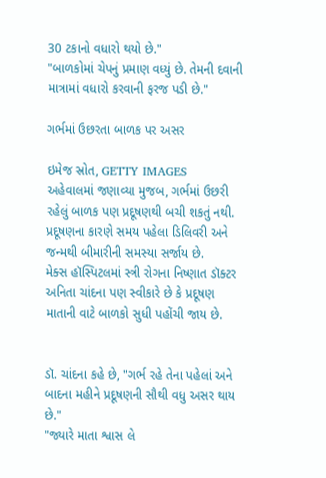30 ટકાનો વધારો થયો છે."
"બાળકોમાં ચેપનું પ્રમાણ વધ્યું છે. તેમની દવાની માત્રામાં વધારો કરવાની ફરજ પડી છે."

ગર્ભમાં ઉછરતા બાળક પર અસર

ઇમેજ સ્રોત, GETTY IMAGES
અહેવાલમાં જણાવ્યા મુજબ, ગર્ભમાં ઉછરી રહેલું બાળક પણ પ્રદૂષણથી બચી શકતું નથી.
પ્રદૂષણના કારણે સમય પહેલા ડિલિવરી અને જન્મથી બીમારીની સમસ્યા સર્જાય છે.
મેક્સ હૉસ્પિટલમાં સ્ત્રી રોગના નિષ્ણાત ડૉક્ટર અનિતા ચાંદના પણ સ્વીકારે છે કે પ્રદૂષણ માતાની વાટે બાળકો સુધી પહોંચી જાય છે.


ડૉ. ચાંદના કહે છે, "ગર્ભ રહે તેના પહેલાં અને બાદના મહીને પ્રદૂષણની સૌથી વધુ અસર થાય છે."
"જ્યારે માતા શ્વાસ લે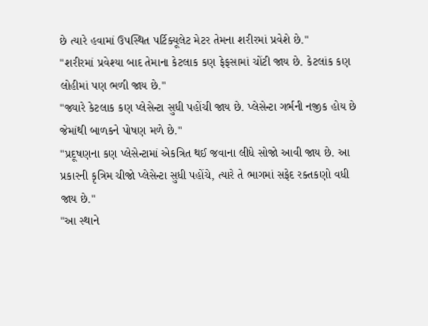છે ત્યારે હવામાં ઉપસ્થિત પર્ટિક્યૂલેટ મેટર તેમના શરીરમાં પ્રવેશે છે."
"શરીરમાં પ્રવેશ્યા બાદ તેમાના કેટલાક કણ ફેફસામાં ચોંટી જાય છે. કેટલાંક કણ લોહીમાં પણ ભળી જાય છે."
"જ્યારે કેટલાક કણ પ્લેસેન્ટા સુધી પહોંચી જાય છે. પ્લેસેન્ટા ગર્ભની નજીક હોય છે જેમાંથી બાળકને પોષણ મળે છે."
"પ્રદૂષણના કણ પ્લેસેન્ટામાં એકત્રિત થઈ જવાના લીધે સોજો આવી જાય છે. આ પ્રકારની કૃત્રિમ ચીજો પ્લેસેન્ટા સુધી પહોંચે, ત્યારે તે ભાગમાં સફેદ રક્તકણો વધી જાય છે."
"આ સ્થાને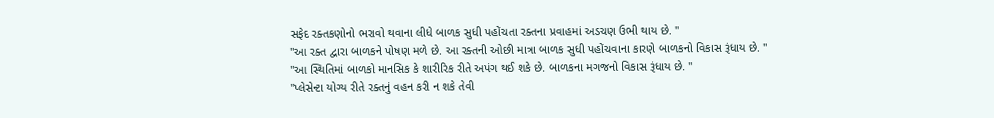સફેદ રક્તકણોનો ભરાવો થવાના લીધે બાળક સુધી પહોંચતા રક્તના પ્રવાહમાં અડચણ ઉભી થાય છે. "
"આ રક્ત દ્વારા બાળકને પોષણ મળે છે. આ રક્તની ઓછી માત્રા બાળક સુધી પહોંચવાના કારણે બાળકનો વિકાસ રૂંધાય છે. "
"આ સ્થિતિમાં બાળકો માનસિક કે શારીરિક રીતે અપંગ થઈ શકે છે. બાળકના મગજનો વિકાસ રૂંધાય છે. "
"પ્લેસેન્ટા યોગ્ય રીતે રક્તનું વહન કરી ન શકે તેવી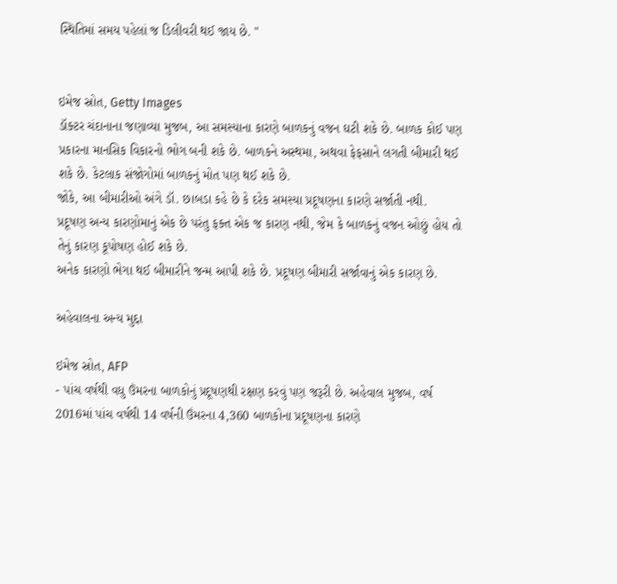સ્થિતિમાં સમય પહેલાં જ ડિલીવરી થઈ જાય છે. "


ઇમેજ સ્રોત, Getty Images
ડૉક્ટર ચંદાનાના જણાવ્યા મુજબ, આ સમસ્યાના કારણે બાળકનું વજન ઘટી શકે છે. બાળક કોઈ પણ પ્રકારના માનસિક વિકારનો ભોગ બની શકે છે. બાળકને અસ્થમા, અથવા ફેફસાને લગતી બીમારી થઈ શકે છે. કેટલાક સંજોગોમાં બાળકનું મોત પણ થઈ શકે છે.
જોકે, આ બીમારીઓ અંગે ડૉ. છાબડા કહે છે કે દરેક સમસ્યા પ્રદૂષણના કારણે સર્જાતી નથી.
પ્રદૂષણ અન્ય કારણોમાનું એક છે પરંતુ ફક્ત એક જ કારણ નથી, જેમ કે બાળકનું વજન ઓછું હોય તો તેનું કારણ કૂપોષણ હોઈ શકે છે.
અનેક કારણો ભેગા થઈ બીમારીને જન્મ આપી શકે છે. પ્રદૂષણ બીમારી સર્જાવાનું એક કારણ છે.

અહેવાલના અન્ય મુદ્દા

ઇમેજ સ્રોત, AFP
- પાંચ વર્ષથી વધુ ઉંમરના બાળકોનું પ્રદૂષણથી રક્ષણ કરવું પણ જરૂરી છે. અહેવાલ મુજબ, વર્ષ 2016માં પાંચ વર્ષથી 14 વર્ષની ઉંમરના 4,360 બાળકોના પ્રદૂષણના કારણે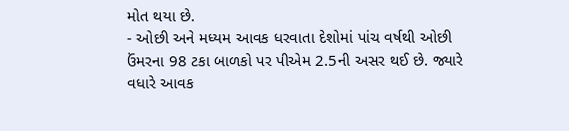મોત થયા છે.
- ઓછી અને મધ્યમ આવક ધરવાતા દેશોમાં પાંચ વર્ષથી ઓછી ઉંમરના 98 ટકા બાળકો પર પીએમ 2.5ની અસર થઈ છે. જ્યારે વધારે આવક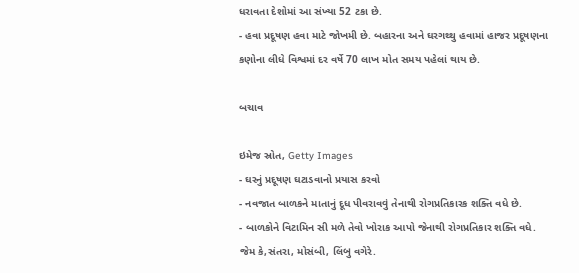ધરાવતા દેશોમાં આ સંખ્યા 52 ટકા છે.
- હવા પ્રદૂષણ હવા માટે જોખમી છે. બહારના અને ઘરગથ્થુ હવામાં હાજર પ્રદૂષણના કણોના લીધે વિશ્વમાં દર વર્ષે 70 લાખ મોત સમય પહેલાં થાય છે.

બચાવ

ઇમેજ સ્રોત, Getty Images
- ઘરનું પ્રદૂષણ ઘટાડવાનો પ્રયાસ કરવો
- નવજાત બાળકને માતાનું દૂધ પીવરાવવું તેનાથી રોગપ્રતિકારક શક્તિ વધે છે.
- બાળકોને વિટામિન સી મળે તેવો ખોરાક આપો જેનાથી રોગપ્રતિકાર શક્તિ વધે. જેમ કે,સંતરા, મોસંબી, લિંબુ વગેરે.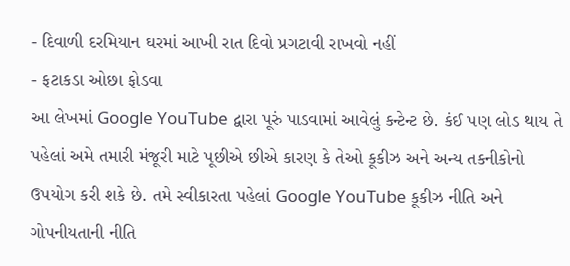- દિવાળી દરમિયાન ઘરમાં આખી રાત દિવો પ્રગટાવી રાખવો નહીં
- ફટાકડા ઓછા ફોડવા
આ લેખમાં Google YouTube દ્વારા પૂરું પાડવામાં આવેલું કન્ટેન્ટ છે. કંઈ પણ લોડ થાય તે પહેલાં અમે તમારી મંજૂરી માટે પૂછીએ છીએ કારણ કે તેઓ કૂકીઝ અને અન્ય તકનીકોનો ઉપયોગ કરી શકે છે. તમે સ્વીકારતા પહેલાં Google YouTube કૂકીઝ નીતિ અને ગોપનીયતાની નીતિ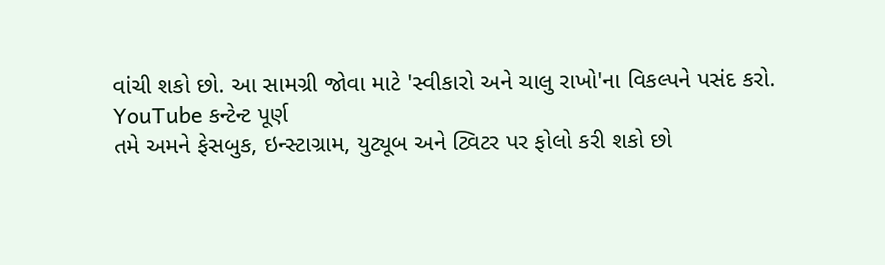વાંચી શકો છો. આ સામગ્રી જોવા માટે 'સ્વીકારો અને ચાલુ રાખો'ના વિકલ્પને પસંદ કરો.
YouTube કન્ટેન્ટ પૂર્ણ
તમે અમને ફેસબુક, ઇન્સ્ટાગ્રામ, યુટ્યૂબ અને ટ્વિટર પર ફોલો કરી શકો છો